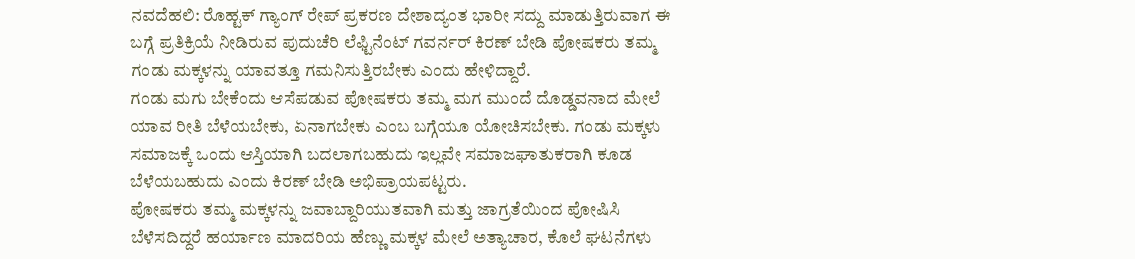ನವದೆಹಲಿ: ರೊಹ್ಟಕ್ ಗ್ಯಾಂಗ್ ರೇಪ್ ಪ್ರಕರಣ ದೇಶಾದ್ಯಂತ ಭಾರೀ ಸದ್ದು ಮಾಡುತ್ತಿರುವಾಗ ಈ ಬಗ್ಗೆ ಪ್ರತಿಕ್ರಿಯೆ ನೀಡಿರುವ ಪುದುಚೆರಿ ಲೆಫ್ಟಿನೆಂಟ್ ಗವರ್ನರ್ ಕಿರಣ್ ಬೇಡಿ ಪೋಷಕರು ತಮ್ಮ ಗಂಡು ಮಕ್ಕಳನ್ನು ಯಾವತ್ತೂ ಗಮನಿಸುತ್ತಿರಬೇಕು ಎಂದು ಹೇಳಿದ್ದಾರೆ.
ಗಂಡು ಮಗು ಬೇಕೆಂದು ಆಸೆಪಡುವ ಪೋಷಕರು ತಮ್ಮ ಮಗ ಮುಂದೆ ದೊಡ್ಡವನಾದ ಮೇಲೆ ಯಾವ ರೀತಿ ಬೆಳೆಯಬೇಕು, ಏನಾಗಬೇಕು ಎಂಬ ಬಗ್ಗೆಯೂ ಯೋಚಿಸಬೇಕು. ಗಂಡು ಮಕ್ಕಳು ಸಮಾಜಕ್ಕೆ ಒಂದು ಆಸ್ತಿಯಾಗಿ ಬದಲಾಗಬಹುದು ಇಲ್ಲವೇ ಸಮಾಜಘಾತುಕರಾಗಿ ಕೂಡ ಬೆಳೆಯಬಹುದು ಎಂದು ಕಿರಣ್ ಬೇಡಿ ಅಭಿಪ್ರಾಯಪಟ್ಟರು.
ಪೋಷಕರು ತಮ್ಮ ಮಕ್ಕಳನ್ನು ಜವಾಬ್ದಾರಿಯುತವಾಗಿ ಮತ್ತು ಜಾಗ್ರತೆಯಿಂದ ಪೋಷಿಸಿ ಬೆಳೆಸದಿದ್ದರೆ ಹರ್ಯಾಣ ಮಾದರಿಯ ಹೆಣ್ಣು ಮಕ್ಕಳ ಮೇಲೆ ಅತ್ಯಾಚಾರ, ಕೊಲೆ ಘಟನೆಗಳು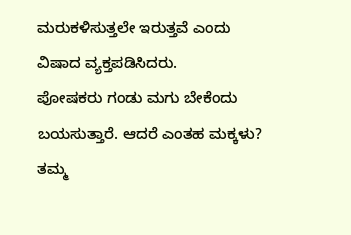ಮರುಕಳಿಸುತ್ತಲೇ ಇರುತ್ತವೆ ಎಂದು ವಿಷಾದ ವ್ಯಕ್ತಪಡಿಸಿದರು.
ಪೋಷಕರು ಗಂಡು ಮಗು ಬೇಕೆಂದು ಬಯಸುತ್ತಾರೆ. ಆದರೆ ಎಂತಹ ಮಕ್ಕಳು? ತಮ್ಮ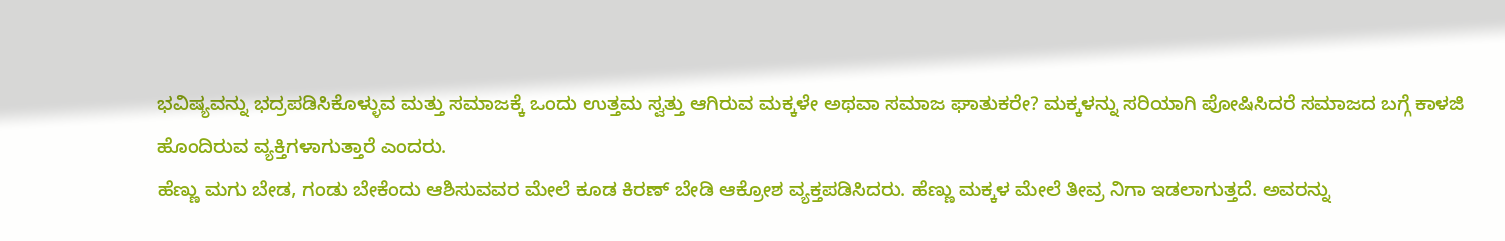ಭವಿಷ್ಯವನ್ನು ಭದ್ರಪಡಿಸಿಕೊಳ್ಳುವ ಮತ್ತು ಸಮಾಜಕ್ಕೆ ಒಂದು ಉತ್ತಮ ಸ್ವತ್ತು ಆಗಿರುವ ಮಕ್ಕಳೇ ಅಥವಾ ಸಮಾಜ ಘಾತುಕರೇ? ಮಕ್ಕಳನ್ನು ಸರಿಯಾಗಿ ಪೋಷಿಸಿದರೆ ಸಮಾಜದ ಬಗ್ಗೆ ಕಾಳಜಿ ಹೊಂದಿರುವ ವ್ಯಕ್ತಿಗಳಾಗುತ್ತಾರೆ ಎಂದರು.
ಹೆಣ್ಣು ಮಗು ಬೇಡ, ಗಂಡು ಬೇಕೆಂದು ಆಶಿಸುವವರ ಮೇಲೆ ಕೂಡ ಕಿರಣ್ ಬೇಡಿ ಆಕ್ರೋಶ ವ್ಯಕ್ತಪಡಿಸಿದರು. ಹೆಣ್ಣು ಮಕ್ಕಳ ಮೇಲೆ ತೀವ್ರ ನಿಗಾ ಇಡಲಾಗುತ್ತದೆ. ಅವರನ್ನು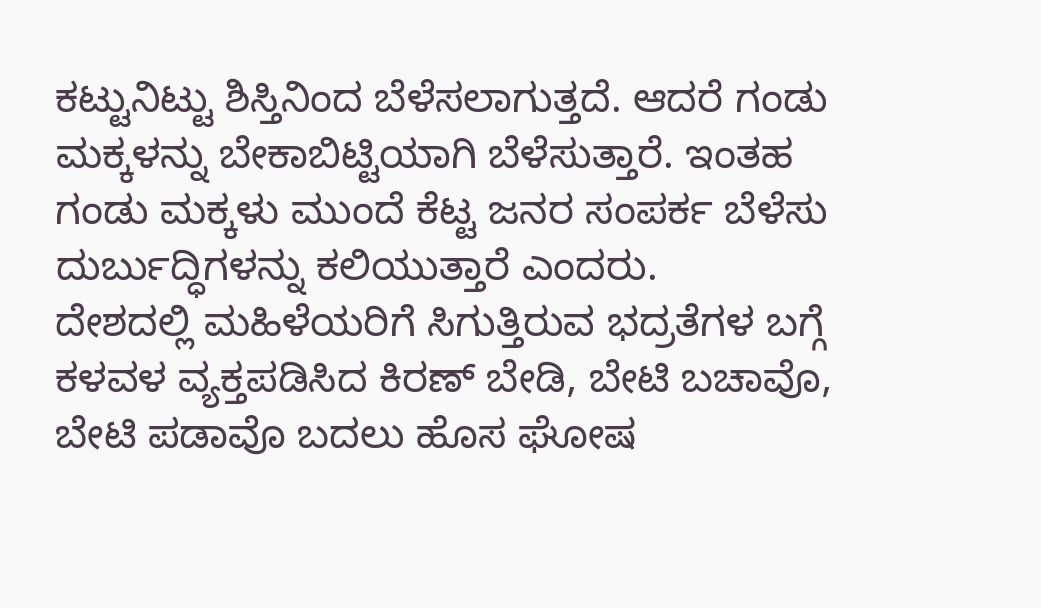ಕಟ್ಟುನಿಟ್ಟು ಶಿಸ್ತಿನಿಂದ ಬೆಳೆಸಲಾಗುತ್ತದೆ. ಆದರೆ ಗಂಡು ಮಕ್ಕಳನ್ನು ಬೇಕಾಬಿಟ್ಟಿಯಾಗಿ ಬೆಳೆಸುತ್ತಾರೆ. ಇಂತಹ ಗಂಡು ಮಕ್ಕಳು ಮುಂದೆ ಕೆಟ್ಟ ಜನರ ಸಂಪರ್ಕ ಬೆಳೆಸು ದುರ್ಬುದ್ಧಿಗಳನ್ನು ಕಲಿಯುತ್ತಾರೆ ಎಂದರು.
ದೇಶದಲ್ಲಿ ಮಹಿಳೆಯರಿಗೆ ಸಿಗುತ್ತಿರುವ ಭದ್ರತೆಗಳ ಬಗ್ಗೆ ಕಳವಳ ವ್ಯಕ್ತಪಡಿಸಿದ ಕಿರಣ್ ಬೇಡಿ, ಬೇಟಿ ಬಚಾವೊ, ಬೇಟಿ ಪಡಾವೊ ಬದಲು ಹೊಸ ಘೋಷ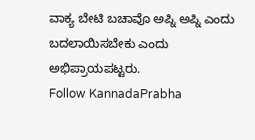ವಾಕ್ಯ ಬೇಟಿ ಬಚಾವೊ ಅಪ್ನಿ ಅಪ್ನಿ ಎಂದು ಬದಲಾಯಿಸಬೇಕು ಎಂದು ಅಭಿಪ್ರಾಯಪಟ್ಟರು.
Follow KannadaPrabha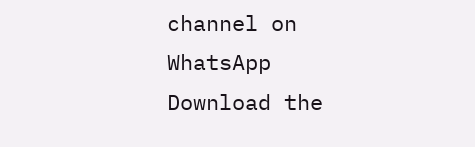channel on WhatsApp
Download the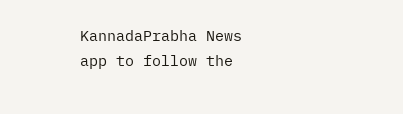KannadaPrabha News app to follow the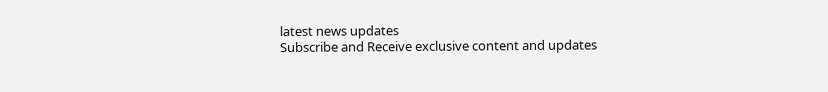latest news updates
Subscribe and Receive exclusive content and updates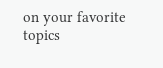on your favorite topics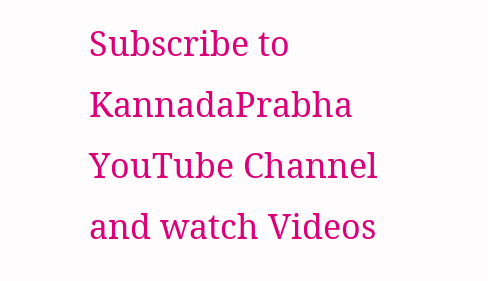Subscribe to KannadaPrabha YouTube Channel and watch Videos